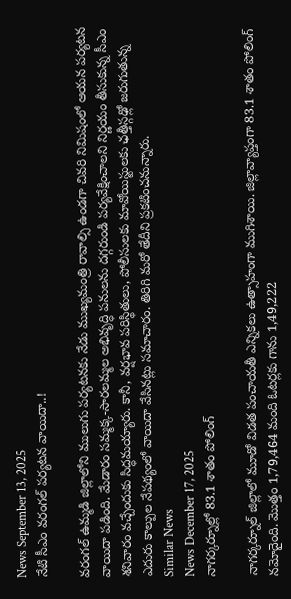News September 13, 2025
నేటి సీఎం వరంగల్ పర్యటన వాయిదా..!

వరంగల్ ఉమ్మడి జిల్లాలోని ములుగు పర్యటనకు నేడు ముఖ్యమంత్రి రావాల్సి ఉండగా చివరి నిమిషంలో ఆయన పర్యటన వాయిదా పడింది. మేడారం సమ్మక్క-సారలమ్మల అభివృద్ధి పనులను దగ్గరుండి పర్యవేక్షించాలని నిర్ణయం తీసుకున్న సీఎం శనివారం వచ్చేందుకు సిద్ధమయ్యారు. కానీ, వర్షభావ పరిస్థితులు, పోలీసులకు మావోయిస్టులకు ఛత్తీస్గఢ్లో జరుగుతున్న ఎదురు కాల్పుల నేపథ్యంలో వాయిదా వేసినట్లు సమాచారం. తిరిగి మరో తేదీని ప్రకటించనున్నారు.
Similar News
News December 17, 2025
నాగర్కర్నూల్లో 83.1 శాతం పోలింగ్

నాగర్కర్నూల్ జిల్లాలో మూడో విడత పంచాయతీ ఎన్నికలు ఉత్సాహంగా ముగిశాయి. జిల్లావ్యాప్తంగా 83.1 శాతం పోలింగ్ నమోదైంది. మొత్తం 1,79,464 మంది ఓటర్లకు గాను 1,49,222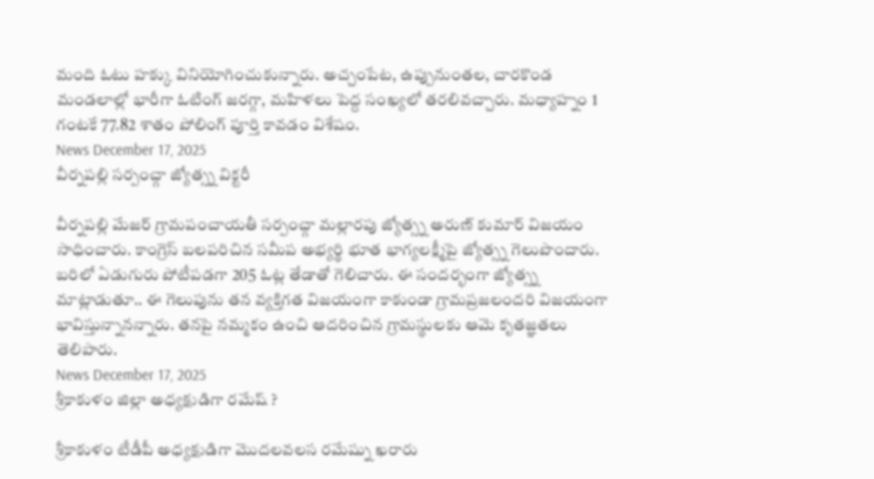మంది ఓటు హక్కు వినియోగించుకున్నారు. అచ్చంపేట, ఉప్పునుంతల, చారకొండ మండలాల్లో భారీగా ఓటింగ్ జరగ్గా, మహిళలు పెద్ద సంఖ్యలో తరలివచ్చారు. మధ్యాహ్నం 1 గంటకే 77.82 శాతం పోలింగ్ పూర్తి కావడం విశేషం.
News December 17, 2025
వీర్నపల్లి సర్పంచ్గా జ్యోత్స్న విక్టరీ

వీర్నపల్లి మేజర్ గ్రామపంచాయతీ సర్పంచ్గా మల్లారపు జ్యోత్స్న అరుణ్ కుమార్ విజయం సాధించారు. కాంగ్రెస్ బలపరిచిన సమీప అభ్యర్థి భూత భాగ్యలక్ష్మీపై జ్యోత్స్న గెలుపొందారు. బరిలో ఏడుగురు పోటీపడగా 205 ఓట్ల తేడాతో గెలిచారు. ఈ సందర్భంగా జ్యోత్స్న మాట్లాడుతూ.. ఈ గెలుపును తన వ్యక్తిగత విజయంగా కాకుండా గ్రామప్రజలందరి విజయంగా భావిస్తున్నానన్నారు. తనపై నమ్మకం ఉంచి ఆదరించిన గ్రామస్థులకు ఆమె కృతజ్ఞతలు తెలిపారు.
News December 17, 2025
శ్రీకాకుళం జిల్లా అధ్యక్షుడిగా రమేష్ ?

శ్రీకాకుళం టీడీపీ అధ్యక్షుడిగా మొదలవలస రమేష్ను ఖరారు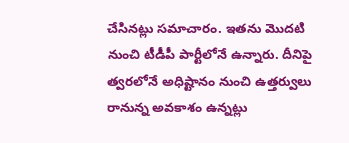చేసినట్లు సమాచారం. ఇతను మొదటి నుంచి టీడీపీ పార్టీలోనే ఉన్నారు. దీనిపై త్వరలోనే అధిష్టానం నుంచి ఉత్తర్వులు రానున్న అవకాశం ఉన్నట్లు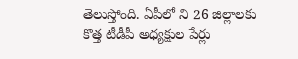తెలుస్తోంది. ఏపీలో ని 26 జిల్లాలకు కొత్త టీడీపీ అధ్యక్షుల పేర్లు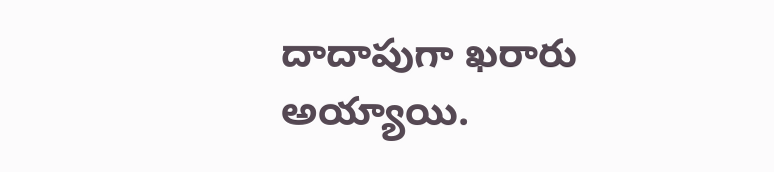దాదాపుగా ఖరారు అయ్యాయి.